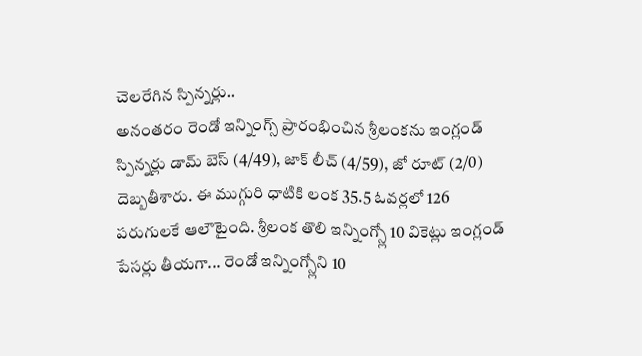చెలరేగిన స్పిన్నర్లు..
అనంతరం రెండో ఇన్నింగ్స్ ప్రారంభించిన శ్రీలంకను ఇంగ్లండ్ స్పిన్నర్లు డామ్ బెస్ (4/49), జాక్ లీచ్ (4/59), జో రూట్ (2/0) దెబ్బతీశారు. ఈ ముగ్గురి ధాటికి లంక 35.5 ఓవర్లలో 126 పరుగులకే ఆలౌటైంది. శ్రీలంక తొలి ఇన్నింగ్స్లో 10 వికెట్లు ఇంగ్లండ్ పేసర్లు తీయగా... రెండో ఇన్నింగ్స్లోని 10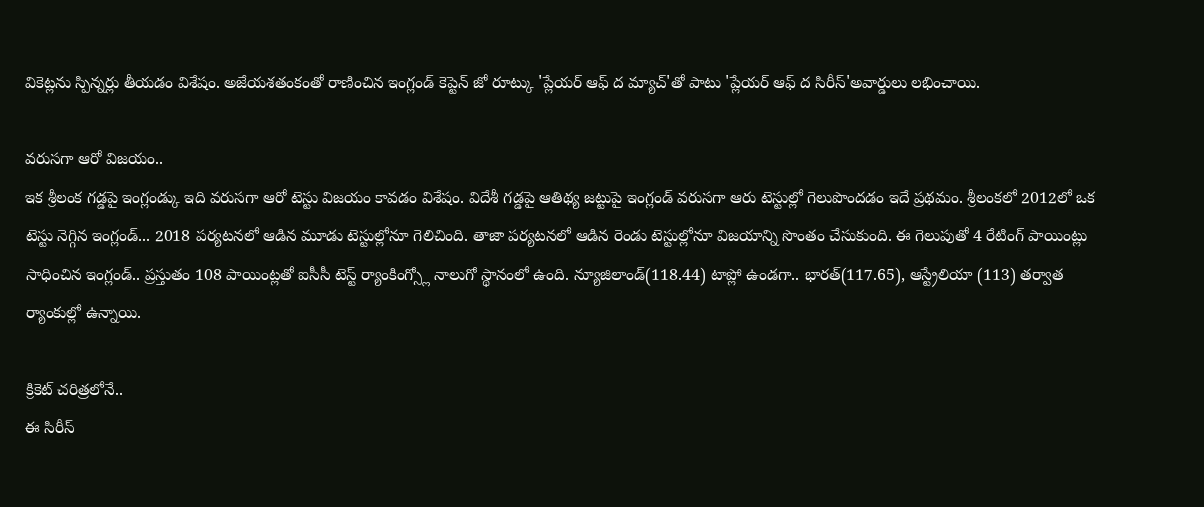వికెట్లను స్పిన్నర్లు తీయడం విశేషం. అజేయశతంకంతో రాణించిన ఇంగ్లండ్ కెప్టెన్ జో రూట్కు 'ప్లేయర్ ఆఫ్ ద మ్యాచ్'తో పాటు 'ప్లేయర్ ఆఫ్ ద సిరీస్'అవార్డులు లభించాయి.

వరుసగా ఆరో విజయం..
ఇక శ్రీలంక గడ్డపై ఇంగ్లండ్కు ఇది వరుసగా ఆరో టెస్టు విజయం కావడం విశేషం. విదేశీ గడ్డపై ఆతిథ్య జట్టుపై ఇంగ్లండ్ వరుసగా ఆరు టెస్టుల్లో గెలుపొందడం ఇదే ప్రథమం. శ్రీలంకలో 2012లో ఒక టెస్టు నెగ్గిన ఇంగ్లండ్... 2018 పర్యటనలో ఆడిన మూడు టెస్టుల్లోనూ గెలిచింది. తాజా పర్యటనలో ఆడిన రెండు టెస్టుల్లోనూ విజయాన్ని సొంతం చేసుకుంది. ఈ గెలుపుతో 4 రేటింగ్ పాయింట్లు సాధించిన ఇంగ్లండ్.. ప్రస్తుతం 108 పాయింట్లతో ఐసీసీ టెస్ట్ ర్యాంకింగ్స్లో నాలుగో స్థానంలో ఉంది. న్యూజిలాండ్(118.44) టాప్లో ఉండగా.. భారత్(117.65), ఆస్ట్రేలియా (113) తర్వాత ర్యాంకుల్లో ఉన్నాయి.

క్రికెట్ చరిత్రలోనే..
ఈ సిరీస్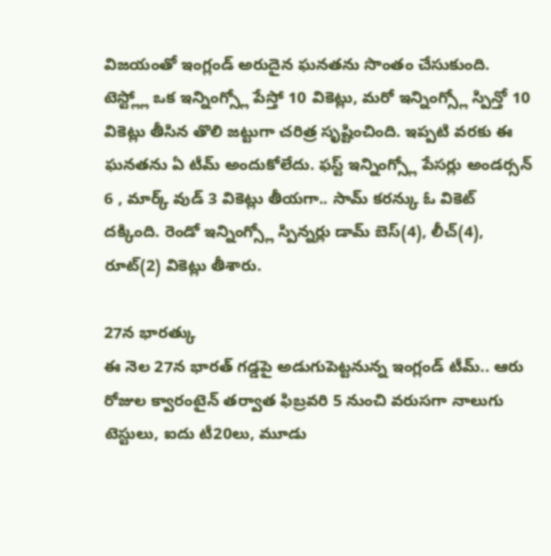విజయంతో ఇంగ్లండ్ అరుదైన ఘనతను సొంతం చేసుకుంది. టెస్ట్ల్లో ఒక ఇన్నింగ్స్లో పేస్తో 10 వికెట్లు, మరో ఇన్నింగ్స్లో స్పిన్తో 10 వికెట్లు తీసిన తొలి జట్టుగా చరిత్ర సృష్టించింది. ఇప్పటి వరకు ఈ ఘనతను ఏ టీమ్ అందుకోలేదు. ఫస్ట్ ఇన్నింగ్స్లో పేసర్లు అండర్సన్ 6 , మార్క్ వుడ్ 3 వికెట్లు తీయగా.. సామ్ కరన్కు ఓ వికెట్ దక్కింది. రెండో ఇన్నింగ్స్లో స్పిన్నర్లు డామ్ బెస్(4), లీచ్(4), రూట్(2) వికెట్లు తీశారు.

27న భారత్కు
ఈ నెల 27న భారత్ గడ్డపై అడుగుపెట్టనున్న ఇంగ్లండ్ టీమ్.. ఆరు రోజుల క్వారంటైన్ తర్వాత ఫిబ్రవరి 5 నుంచి వరుసగా నాలుగు టెస్టులు, ఐదు టీ20లు, మూడు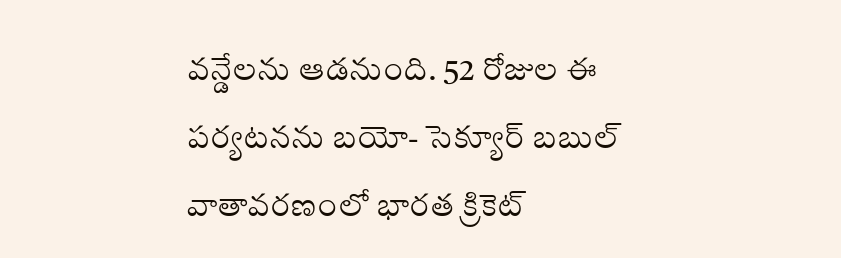వన్డేలను ఆడనుంది. 52 రోజుల ఈ పర్యటనను బయో- సెక్యూర్ బబుల్ వాతావరణంలో భారత క్రికెట్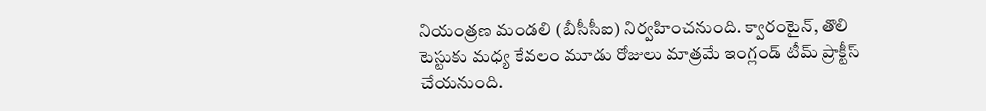నియంత్రణ మండలి (బీసీసీఐ) నిర్వహించనుంది. క్వారంటైన్, తొలి టెస్టుకు మధ్య కేవలం మూడు రోజులు మాత్రమే ఇంగ్లండ్ టీమ్ ప్రాక్టీస్ చేయనుంది.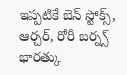ఇప్పటికే బెన్ స్టోక్స్, ఆర్చర్, రోరీ బర్న్స్ భారత్కు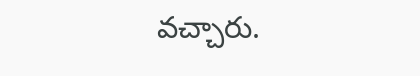వచ్చారు.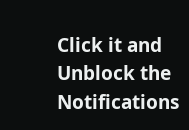Click it and Unblock the Notifications